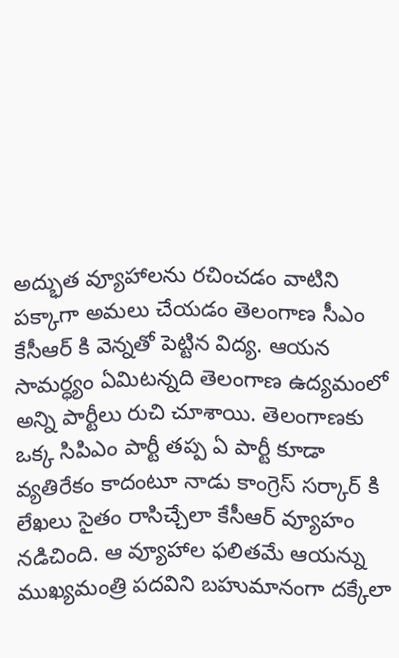అద్భుత వ్యూహాలను రచించడం వాటిని పక్కాగా అమలు చేయడం తెలంగాణ సీఎం కేసీఆర్ కి వెన్నతో పెట్టిన విద్య. ఆయన సామర్ధ్యం ఏమిటన్నది తెలంగాణ ఉద్యమంలో అన్ని పార్టీలు రుచి చూశాయి. తెలంగాణకు ఒక్క సిపిఎం పార్టీ తప్ప ఏ పార్టీ కూడా వ్యతిరేకం కాదంటూ నాడు కాంగ్రెస్ సర్కార్ కి లేఖలు సైతం రాసిచ్చేలా కేసీఆర్ వ్యూహం నడిచింది. ఆ వ్యూహాల ఫలితమే ఆయన్ను ముఖ్యమంత్రి పదవిని బహుమానంగా దక్కేలా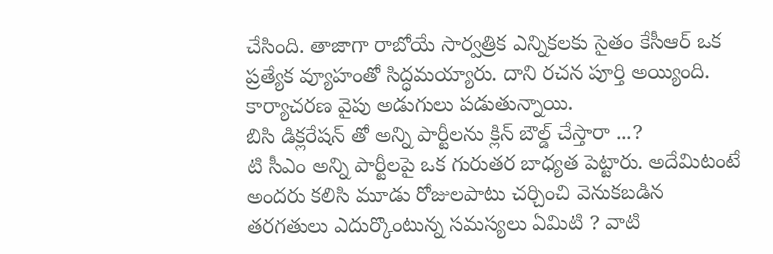చేసింది. తాజాగా రాబోయే సార్వత్రిక ఎన్నికలకు సైతం కేసీఆర్ ఒక ప్రత్యేక వ్యూహంతో సిద్ధమయ్యారు. దాని రచన పూర్తి అయ్యింది. కార్యాచరణ వైపు అడుగులు పడుతున్నాయి.
బిసి డిక్లరేషన్ తో అన్ని పార్టీలను క్లిన్ బౌల్డ్ చేస్తారా ...?
టి సీఎం అన్ని పార్టీలపై ఒక గురుతర బాధ్యత పెట్టారు. అదేమిటంటే అందరు కలిసి మూడు రోజులపాటు చర్చించి వెనుకబడిన తరగతులు ఎదుర్కొంటున్న సమస్యలు ఏమిటి ? వాటి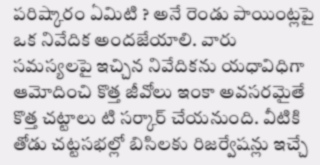పరిష్కారం ఏమిటి ? అనే రెండు పాయింట్లపై ఒక నివేదిక అందజేయాలి. వారు సమస్యలపై ఇచ్చిన నివేదికను యధావిధిగా ఆమోదించి కొత్త జీవోలు ఇంకా అవసరమైతే కొత్త చట్టాలు టి సర్కార్ చేయనుంది. వీటికి తోడు చట్టసభల్లో బిసిలకు రిజర్వేషన్లు ఇచ్చే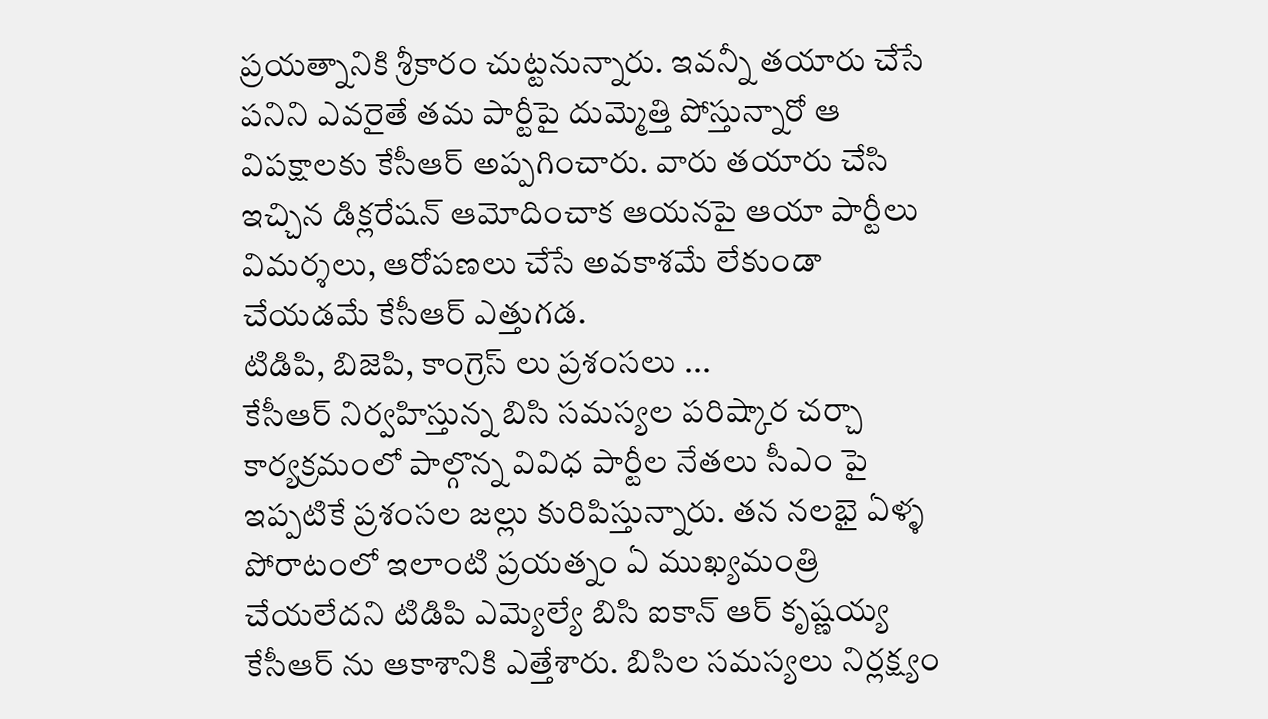ప్రయత్నానికి శ్రీకారం చుట్టనున్నారు. ఇవన్నీ తయారు చేసే పనిని ఎవరైతే తమ పార్టీపై దుమ్మెత్తి పోస్తున్నారో ఆ విపక్షాలకు కేసీఆర్ అప్పగించారు. వారు తయారు చేసి ఇచ్చిన డిక్లరేషన్ ఆమోదించాక ఆయనపై ఆయా పార్టీలు విమర్శలు, ఆరోపణలు చేసే అవకాశమే లేకుండా చేయడమే కేసీఆర్ ఎత్తుగడ.
టిడిపి, బిజెపి, కాంగ్రెస్ లు ప్రశంసలు ...
కేసీఆర్ నిర్వహిస్తున్న బిసి సమస్యల పరిష్కార చర్చా కార్యక్రమంలో పాల్గొన్న వివిధ పార్టీల నేతలు సీఎం పై ఇప్పటికే ప్రశంసల జల్లు కురిపిస్తున్నారు. తన నలభై ఏళ్ళ పోరాటంలో ఇలాంటి ప్రయత్నం ఏ ముఖ్యమంత్రి చేయలేదని టిడిపి ఎమ్యెల్యే బిసి ఐకాన్ ఆర్ కృష్ణయ్య కేసీఆర్ ను ఆకాశానికి ఎత్తేశారు. బిసిల సమస్యలు నిర్లక్ష్యం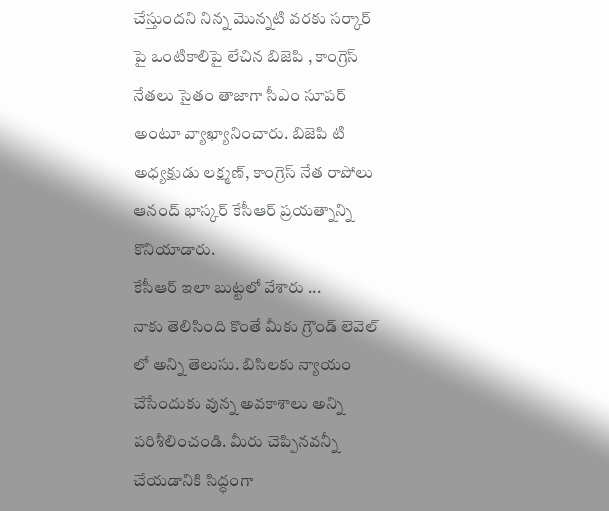చేస్తుందని నిన్న మొన్నటి వరకు సర్కార్ పై ఒంటికాలిపై లేచిన బిజెపి , కాంగ్రెస్ నేతలు సైతం తాజాగా సీఎం సూపర్ అంటూ వ్యాఖ్యానించారు. బిజెపి టి అధ్యక్షుడు లక్ష్మణ్, కాంగ్రెస్ నేత రాపోలు ఆనంద్ భాస్కర్ కేసీఆర్ ప్రయత్నాన్ని కొనియాడారు.
కేసీఆర్ ఇలా బుట్టలో వేశారు ...
నాకు తెలిసింది కొంతే మీకు గ్రౌండ్ లెవెల్ లో అన్ని తెలుసు. బిసిలకు న్యాయం చేసేందుకు వున్న అవకాశాలు అన్ని పరిశీలించండి. మీరు చెప్పినవన్నీ చేయడానికి సిద్ధంగా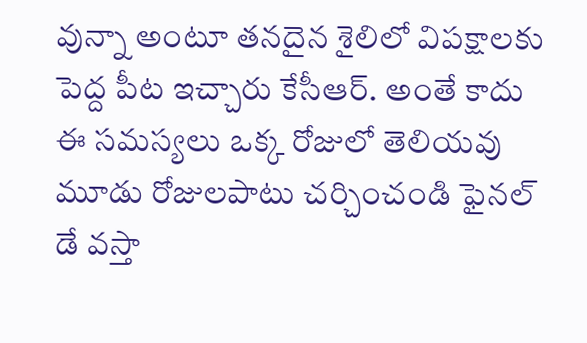వున్నా అంటూ తనదైన శైలిలో విపక్షాలకు పెద్ద పీట ఇచ్చారు కేసీఆర్. అంతే కాదు ఈ సమస్యలు ఒక్క రోజులో తెలియవు మూడు రోజులపాటు చర్చించండి ఫైనల్ డే వస్తా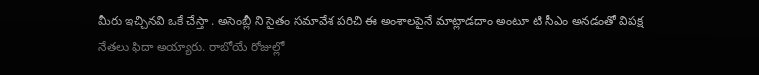మీరు ఇచ్చినవి ఒకే చేస్తా . అసెంబ్లీ ని సైతం సమావేశ పరిచి ఈ అంశాలపైనే మాట్లాడదాం అంటూ టి సీఎం అనడంతో విపక్ష నేతలు ఫిదా అయ్యారు. రాబోయే రోజుల్లో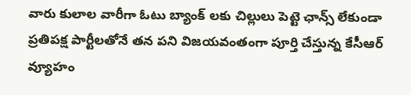వారు కులాల వారీగా ఓటు బ్యాంక్ లకు చిల్లులు పెట్టె ఛాన్స్ లేకుండా ప్రతిపక్ష పార్టీలతోనే తన పని విజయవంతంగా పూర్తి చేస్తున్న కేసీఆర్ వ్యూహం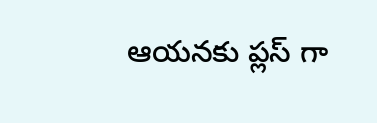ఆయనకు ప్లస్ గా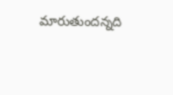మారుతుందన్నది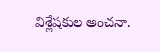విశ్లేషకుల అంచనా.